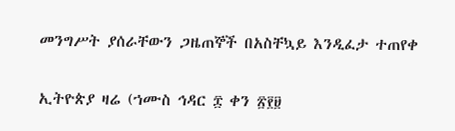መንግሥት ያሰራቸውን ጋዜጠኞች በአስቸኳይ እንዲፈታ ተጠየቀ

ኢትዮጵያ ዛሬ (ኀሙስ ኅዳር ፰ ቀን ፳፻፱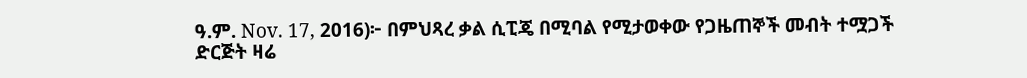ዓ.ም. Nov. 17, 2016)፦ በምህጻረ ቃል ሲፒጄ በሚባል የሚታወቀው የጋዜጠኞች መብት ተሟጋች ድርጅት ዛሬ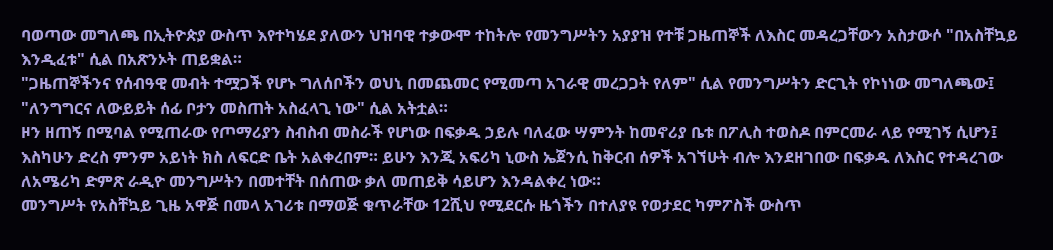ባወጣው መግለጫ በኢትዮጵያ ውስጥ እየተካሄደ ያለውን ህዝባዊ ተቃውሞ ተከትሎ የመንግሥትን አያያዝ የተቹ ጋዜጠኞች ለእስር መዳረጋቸውን አስታውሶ "በአስቸኳይ እንዲፈቱ" ሲል በአጽንኦት ጠይቋል።
"ጋዜጠኞችንና የሰብዓዊ መብት ተሟጋች የሆኑ ግለሰቦችን ወህኒ በመጨመር የሚመጣ አገራዊ መረጋጋት የለም" ሲል የመንግሥትን ድርጊት የኮነነው መግለጫው፤ "ለንግግርና ለውይይት ሰፊ ቦታን መስጠት አስፈላጊ ነው" ሲል አትቷል።
ዞን ዘጠኝ በሚባል የሚጠራው የጦማሪያን ስብስብ መስራች የሆነው በፍቃዱ ኃይሉ ባለፈው ሣምንት ከመኖሪያ ቤቱ በፖሊስ ተወስዶ በምርመራ ላይ የሚገኝ ሲሆን፤ እስካሁን ድረስ ምንም አይነት ክስ ለፍርድ ቤት አልቀረበም። ይሁን እንጂ አፍሪካ ኒውስ ኤጀንሲ ከቅርብ ሰዎች አገኘሁት ብሎ እንደዘገበው በፍቃዱ ለእስር የተዳረገው ለአሜሪካ ድምጽ ራዲዮ መንግሥትን በመተቸት በሰጠው ቃለ መጠይቅ ሳይሆን እንዳልቀረ ነው።
መንግሥት የአስቸኳይ ጊዜ አዋጅ በመላ አገሪቱ በማወጅ ቁጥራቸው 12ሺህ የሚደርሱ ዜጎችን በተለያዩ የወታደር ካምፖስች ውስጥ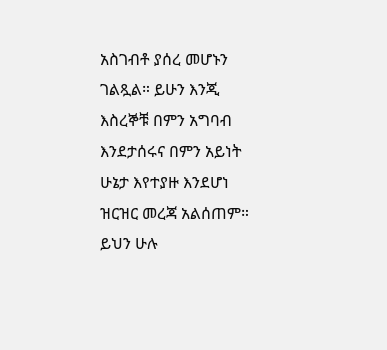አስገብቶ ያሰረ መሆኑን ገልጿል። ይሁን እንጂ እስረኞቹ በምን አግባብ እንደታሰሩና በምን አይነት ሁኔታ እየተያዙ እንደሆነ ዝርዝር መረጃ አልሰጠም።
ይህን ሁሉ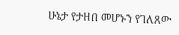ሁኔታ የታዘበ መሆኑን የገለጸው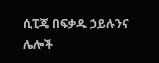ሲፒጄ በፍቃዱ ኃይሉንና ሌሎች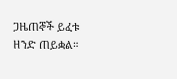ጋዜጠኞች ይፈቱ ዘንድ ጠይቋል።